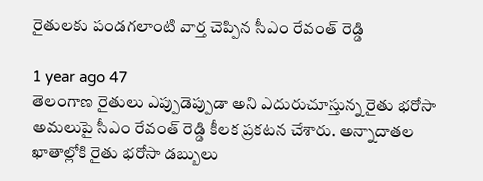రైతులకు పండగలాంటి వార్త చెప్పిన సీఎం రేవంత్ రెడ్డి

1 year ago 47
తెలంగాణ రైతులు ఎప్పుడెప్పుడా అని ఎదురుచూస్తున్న రైతు భరోసా అమలుపై సీఎం రేవంత్ రెడ్డి కీలక ప్రకటన చేశారు. అన్నాదాతల ఖాతాల్లోకి రైతు భరోసా డబ్బులు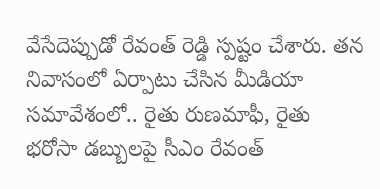వేసేదెప్పుడో రేవంత్ రెడ్డి స్పష్టం చేశారు. తన నివాసంలో ఏర్పాటు చేసిన మీడియా సమావేశంలో.. రైతు రుణమాఫీ, రైతు భరోసా డబ్బులపై సీఎం రేవంత్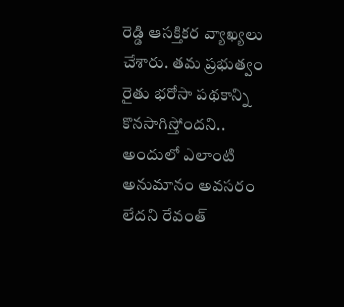రెడ్డి ఆసక్తికర వ్యాఖ్యలు చేశారు. తమ ప్రభుత్వం రైతు భరోసా పథకాన్ని కొనసాగిస్తోందని.. అందులో ఎలాంటి అనుమానం అవసరం లేదని రేవంత్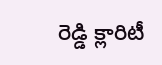రెడ్డి క్లారిటీ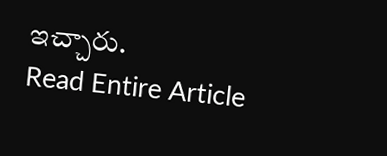ఇచ్చారు.
Read Entire Article